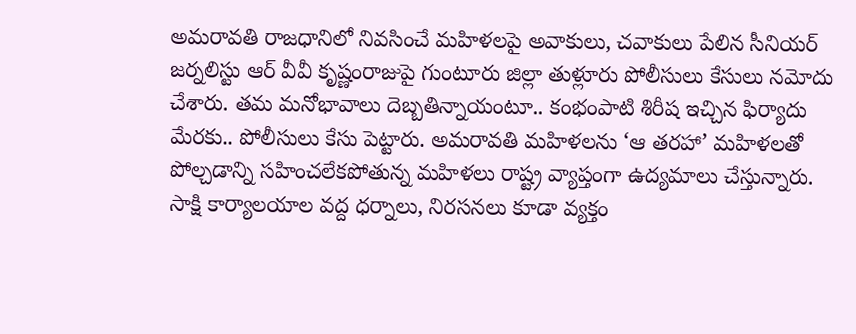అమరావతి రాజధానిలో నివసించే మహిళలపై అవాకులు, చవాకులు పేలిన సీనియర్ జర్నలిస్టు ఆర్ వీవీ కృష్ణంరాజుపై గుంటూరు జిల్లా తుళ్లూరు పోలీసులు కేసులు నమోదు చేశారు. తమ మనోభావాలు దెబ్బతిన్నాయంటూ.. కంభంపాటి శిరీష ఇచ్చిన ఫిర్యాదు మేరకు.. పోలీసులు కేసు పెట్టారు. అమరావతి మహిళలను ‘ఆ తరహా’ మహిళలతో పోల్చడాన్ని సహించలేకపోతున్న మహిళలు రాష్ట్ర వ్యాప్తంగా ఉద్యమాలు చేస్తున్నారు. సాక్షి కార్యాలయాల వద్ద ధర్నాలు, నిరసనలు కూడా వ్యక్తం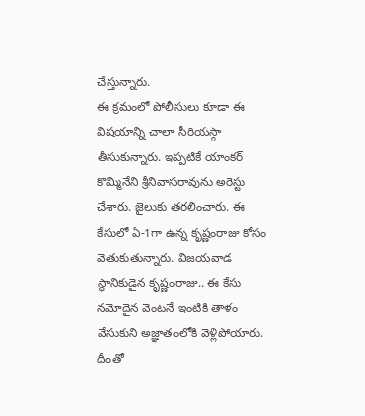చేస్తున్నారు.
ఈ క్రమంలో పోలీసులు కూడా ఈ విషయాన్ని చాలా సీరియస్గా తీసుకున్నారు. ఇప్పటికే యాంకర్ కొమ్మినేని శ్రీనివాసరావును అరెస్టు చేశారు. జైలుకు తరలించారు. ఈ కేసులో ఏ-1గా ఉన్న కృష్ణంరాజు కోసం వెతుకుతున్నారు. విజయవాడ స్థానికుడైన కృష్ణంరాజు.. ఈ కేసు నమోదైన వెంటనే ఇంటికి తాళం వేసుకుని అజ్ఞాతంలోకి వెళ్లిపోయారు. దీంతో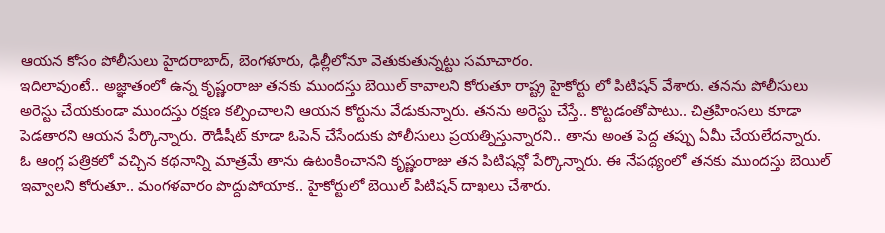ఆయన కోసం పోలీసులు హైదరాబాద్, బెంగళూరు, ఢిల్లీలోనూ వెతుకుతున్నట్టు సమాచారం.
ఇదిలావుంటే.. అజ్ఞాతంలో ఉన్న కృష్ణంరాజు తనకు ముందస్తు బెయిల్ కావాలని కోరుతూ రాష్ట్ర హైకోర్టు లో పిటిషన్ వేశారు. తనను పోలీసులు అరెస్టు చేయకుండా ముందస్తు రక్షణ కల్పించాలని ఆయన కోర్టును వేడుకున్నారు. తనను అరెస్టు చేస్తే.. కొట్టడంతోపాటు.. చిత్రహింసలు కూడా పెడతారని ఆయన పేర్కొన్నారు. రౌడీషీట్ కూడా ఓపెన్ చేసేందుకు పోలీసులు ప్రయత్నిస్తున్నారని.. తాను అంత పెద్ద తప్పు ఏమీ చేయలేదన్నారు.
ఓ ఆంగ్ల పత్రికలో వచ్చిన కథనాన్ని మాత్రమే తాను ఉటంకించానని కృష్ణంరాజు తన పిటిషన్లో పేర్కొన్నారు. ఈ నేపథ్యంలో తనకు ముందస్తు బెయిల్ ఇవ్వాలని కోరుతూ.. మంగళవారం పొద్దుపోయాక.. హైకోర్టులో బెయిల్ పిటిషన్ దాఖలు చేశారు.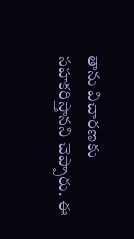తాను విచారణకు సహకరిస్తానని చెప్పారు. ఈ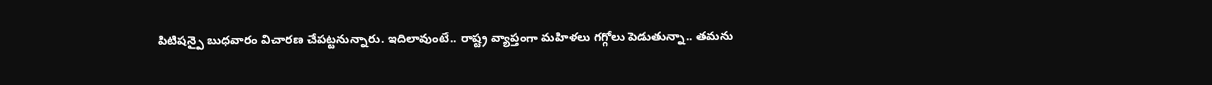పిటిషన్పై బుధవారం విచారణ చేపట్టనున్నారు. ఇదిలావుంటే.. రాష్ట్ర వ్యాప్తంగా మహిళలు గగ్గోలు పెడుతున్నా.. తమను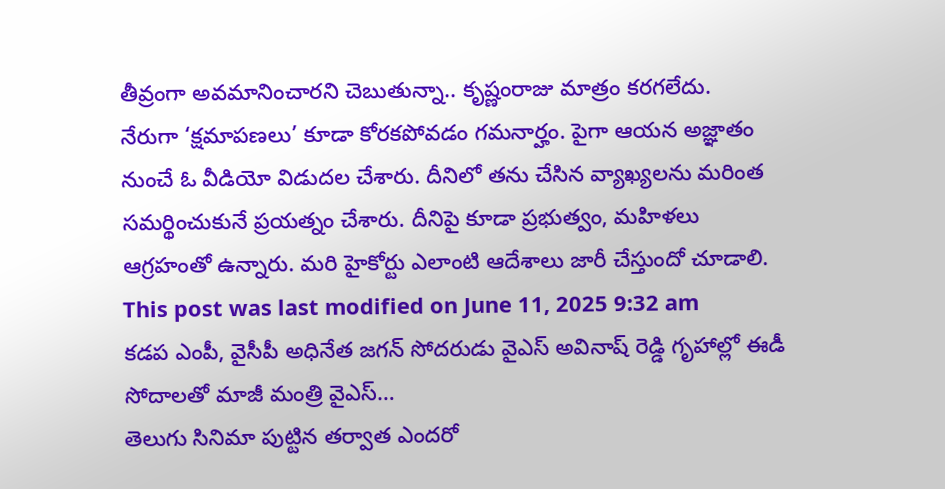తీవ్రంగా అవమానించారని చెబుతున్నా.. కృష్ణంరాజు మాత్రం కరగలేదు.
నేరుగా ‘క్షమాపణలు’ కూడా కోరకపోవడం గమనార్హం. పైగా ఆయన అజ్ఞాతం నుంచే ఓ వీడియో విడుదల చేశారు. దీనిలో తను చేసిన వ్యాఖ్యలను మరింత సమర్థించుకునే ప్రయత్నం చేశారు. దీనిపై కూడా ప్రభుత్వం, మహిళలు ఆగ్రహంతో ఉన్నారు. మరి హైకోర్టు ఎలాంటి ఆదేశాలు జారీ చేస్తుందో చూడాలి.
This post was last modified on June 11, 2025 9:32 am
కడప ఎంపీ, వైసీపీ అధినేత జగన్ సోదరుడు వైఎస్ అవినాష్ రెడ్డి గృహాల్లో ఈడీ సోదాలతో మాజీ మంత్రి వైఎస్…
తెలుగు సినిమా పుట్టిన తర్వాత ఎందరో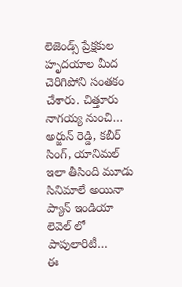లెజెండ్స్ ప్రేక్షకుల హృదయాల మీద చెరిగిపోని సంతకం చేశారు. చిత్తూరు నాగయ్య నుంచి…
అర్జున్ రెడ్డి, కబీర్ సింగ్, యానిమల్ ఇలా తీసింది మూడు సినిమాలే అయినా ప్యాన్ ఇండియా లెవెల్ లో పాపులారిటీ…
ఈ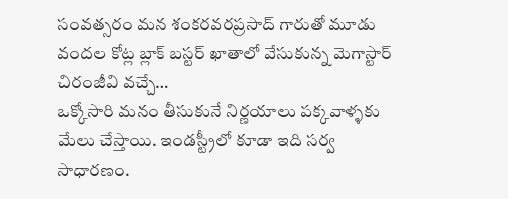సంవత్సరం మన శంకరవరప్రసాద్ గారుతో మూడు వందల కోట్ల బ్లాక్ బస్టర్ ఖాతాలో వేసుకున్న మెగాస్టార్ చిరంజీవి వచ్చే…
ఒక్కోసారి మనం తీసుకునే నిర్ణయాలు పక్కవాళ్ళకు మేలు చేస్తాయి. ఇండస్ట్రీలో కూడా ఇది సర్వ సాధారణం.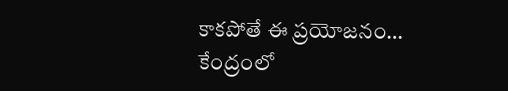కాకపోతే ఈ ప్రయోజనం…
కేంద్రంలో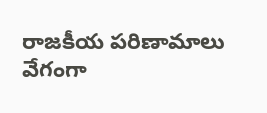రాజకీయ పరిణామాలు వేగంగా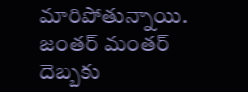మారిపోతున్నాయి. జంతర్ మంతర్ దెబ్బకు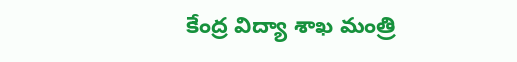కేంద్ర విద్యా శాఖ మంత్రి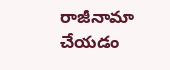రాజీనామా చేయడం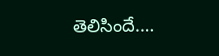తెలిసిందే.…